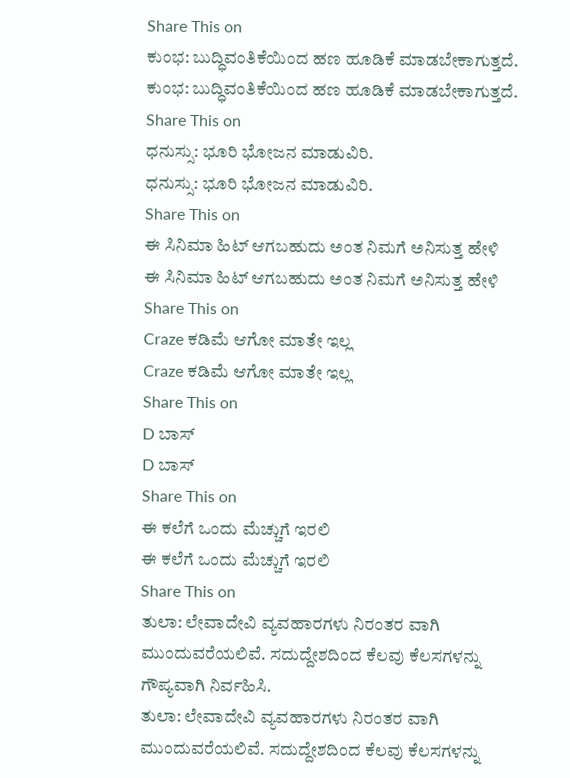Share This on
ಕುಂಭ: ಬುದ್ಧಿವಂತಿಕೆಯಿಂದ ಹಣ ಹೂಡಿಕೆ ಮಾಡಬೇಕಾಗುತ್ತದೆ.
ಕುಂಭ: ಬುದ್ಧಿವಂತಿಕೆಯಿಂದ ಹಣ ಹೂಡಿಕೆ ಮಾಡಬೇಕಾಗುತ್ತದೆ.
Share This on
ಧನುಸ್ಸು: ಭೂರಿ ಭೋಜನ ಮಾಡುವಿರಿ.
ಧನುಸ್ಸು: ಭೂರಿ ಭೋಜನ ಮಾಡುವಿರಿ.
Share This on
ಈ ಸಿನಿಮಾ ಹಿಟ್ ಆಗಬಹುದು ಅಂತ ನಿಮಗೆ ಅನಿಸುತ್ತ ಹೇಳಿ
ಈ ಸಿನಿಮಾ ಹಿಟ್ ಆಗಬಹುದು ಅಂತ ನಿಮಗೆ ಅನಿಸುತ್ತ ಹೇಳಿ
Share This on
Craze ಕಡಿಮೆ ಆಗೋ ಮಾತೇ ಇಲ್ಲ
Craze ಕಡಿಮೆ ಆಗೋ ಮಾತೇ ಇಲ್ಲ
Share This on
D ಬಾಸ್
D ಬಾಸ್
Share This on
ಈ ಕಲೆಗೆ ಒಂದು ಮೆಚ್ಚುಗೆ ಇರಲಿ
ಈ ಕಲೆಗೆ ಒಂದು ಮೆಚ್ಚುಗೆ ಇರಲಿ
Share This on
ತುಲಾ: ಲೇವಾದೇವಿ ವ್ಯವಹಾರಗಳು ನಿರಂತರ ವಾಗಿ ಮುಂದುವರೆಯಲಿವೆ. ಸದುದ್ದೇಶದಿಂದ ಕೆಲವು ಕೆಲಸಗಳನ್ನು ಗೌಪ್ಯವಾಗಿ ನಿರ್ವಹಿಸಿ.
ತುಲಾ: ಲೇವಾದೇವಿ ವ್ಯವಹಾರಗಳು ನಿರಂತರ ವಾಗಿ ಮುಂದುವರೆಯಲಿವೆ. ಸದುದ್ದೇಶದಿಂದ ಕೆಲವು ಕೆಲಸಗಳನ್ನು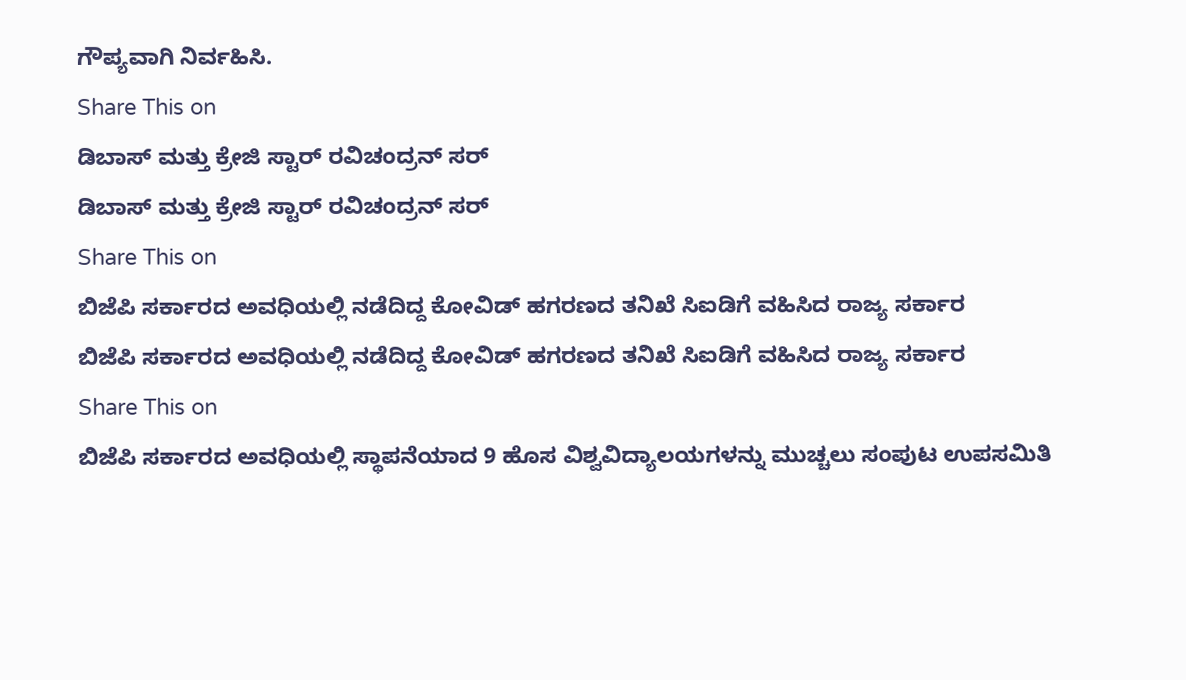ಗೌಪ್ಯವಾಗಿ ನಿರ್ವಹಿಸಿ.
Share This on
ಡಿಬಾಸ್‌ ಮತ್ತು ಕ್ರೇಜಿ ಸ್ಟಾರ್ ರವಿಚಂದ್ರನ್ ಸರ್
ಡಿಬಾಸ್‌ ಮತ್ತು ಕ್ರೇಜಿ ಸ್ಟಾರ್ ರವಿಚಂದ್ರನ್ ಸರ್
Share This on
ಬಿಜೆಪಿ ಸರ್ಕಾರದ ಅವಧಿಯಲ್ಲಿ ನಡೆದಿದ್ದ ಕೋವಿಡ್ ಹಗರಣದ ತನಿಖೆ ಸಿಐಡಿಗೆ ವಹಿಸಿದ ರಾಜ್ಯ ಸರ್ಕಾರ
ಬಿಜೆಪಿ ಸರ್ಕಾರದ ಅವಧಿಯಲ್ಲಿ ನಡೆದಿದ್ದ ಕೋವಿಡ್ ಹಗರಣದ ತನಿಖೆ ಸಿಐಡಿಗೆ ವಹಿಸಿದ ರಾಜ್ಯ ಸರ್ಕಾರ
Share This on
ಬಿಜೆಪಿ ಸರ್ಕಾರದ ಅವಧಿಯಲ್ಲಿ ಸ್ಥಾಪನೆಯಾದ 9 ಹೊಸ ವಿಶ್ವವಿದ್ಯಾಲಯಗಳನ್ನು ಮುಚ್ಚಲು ಸಂಪುಟ ಉಪಸಮಿತಿ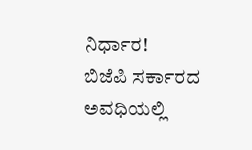ನಿರ್ಧಾರ!
ಬಿಜೆಪಿ ಸರ್ಕಾರದ ಅವಧಿಯಲ್ಲಿ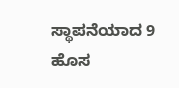ಸ್ಥಾಪನೆಯಾದ 9 ಹೊಸ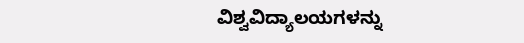ವಿಶ್ವವಿದ್ಯಾಲಯಗಳನ್ನು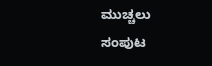ಮುಚ್ಚಲು ಸಂಪುಟ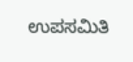ಉಪಸಮಿತಿ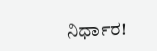ನಿರ್ಧಾರ!